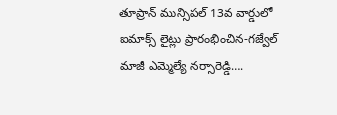తూప్రాన్ మున్సిపల్ 13వ వార్డులో ఐమాక్స్ లైట్లు ప్రారంభించిన-గజ్వేల్ మాజీ ఎమ్మెల్యే నర్సారెడ్డి….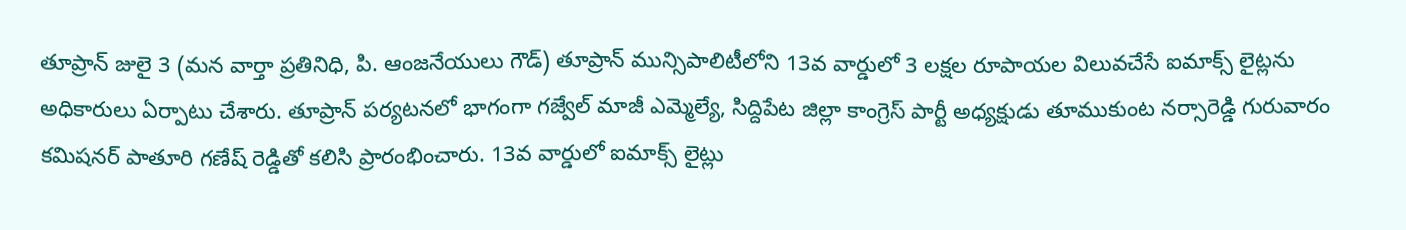తూప్రాన్ జులై 3 (మన వార్తా ప్రతినిధి, పి. ఆంజనేయులు గౌడ్) తూప్రాన్ మున్సిపాలిటీలోని 13వ వార్డులో 3 లక్షల రూపాయల విలువచేసే ఐమాక్స్ లైట్లను అధికారులు ఏర్పాటు చేశారు. తూప్రాన్ పర్యటనలో భాగంగా గజ్వేల్ మాజీ ఎమ్మెల్యే, సిద్దిపేట జిల్లా కాంగ్రెస్ పార్టీ అధ్యక్షుడు తూముకుంట నర్సారెడ్డి గురువారం కమిషనర్ పాతూరి గణేష్ రెడ్డితో కలిసి ప్రారంభించారు. 13వ వార్డులో ఐమాక్స్ లైట్లు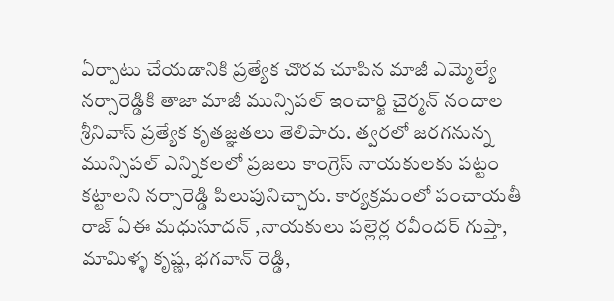ఏర్పాటు చేయడానికి ప్రత్యేక చొరవ చూపిన మాజీ ఎమ్మెల్యే నర్సారెడ్డికి తాజా మాజీ మున్సిపల్ ఇంచార్జి చైర్మన్ నందాల శ్రీనివాస్ ప్రత్యేక కృతజ్ఞతలు తెలిపారు. త్వరలో జరగనున్న మున్సిపల్ ఎన్నికలలో ప్రజలు కాంగ్రెస్ నాయకులకు పట్టం కట్టాలని నర్సారెడ్డి పిలుపునిచ్చారు. కార్యక్రమంలో పంచాయతీ రాజ్ ఏఈ మధుసూదన్ ,నాయకులు పల్లెర్ల రవీందర్ గుప్తా, మామిళ్ళ కృష్ణ, భగవాన్ రెడ్డి,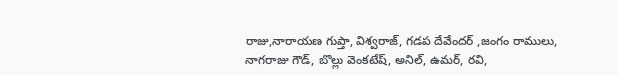రాజు,నారాయణ గుప్తా, విశ్వరాజ్, గడప దేవేందర్ ,జంగం రాములు, నాగరాజు గౌడ్, బొల్లు వెంకటేష్, అనిల్, ఉమర్, రవి,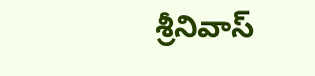శ్రీనివాస్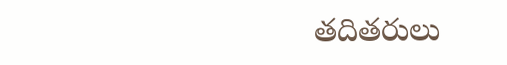తదితరులు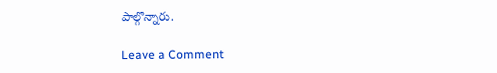పాల్గొన్నారు.

Leave a Comment